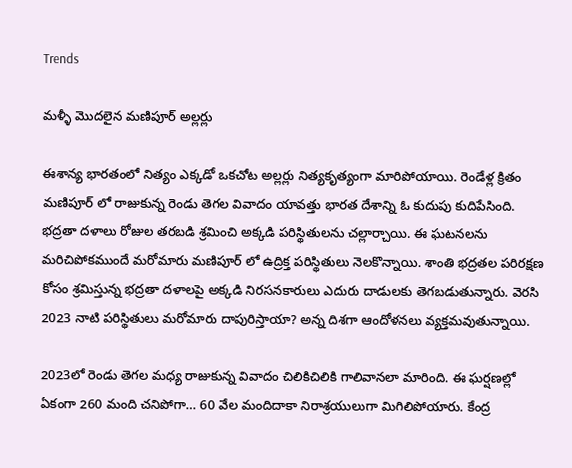Trends

మళ్ళీ మొదలైన మణిపూర్ అల్లర్లు

ఈశాన్య భారతంలో నిత్యం ఎక్కడో ఒకచోట అల్లర్లు నిత్యకృత్యంగా మారిపోయాయి. రెండేళ్ల క్రితం మణిపూర్ లో రాజుకున్న రెండు తెగల వివాదం యావత్తు భారత దేశాన్ని ఓ కుదుపు కుదిపేసింది. భద్రతా దళాలు రోజుల తరబడి శ్రమించి అక్కడి పరిస్థితులను చల్లార్చాయి. ఈ ఘటనలను మరిచిపోకముందే మరోమారు మణిపూర్ లో ఉద్రిక్త పరిస్థితులు నెలకొన్నాయి. శాంతి భద్రతల పరిరక్షణ కోసం శ్రమిస్తున్న భద్రతా దళాలపై అక్కడి నిరసనకారులు ఎదురు దాడులకు తెగబడుతున్నారు. వెరసి 2023 నాటి పరిస్థితులు మరోమారు దాపురిస్తాయా? అన్న దిశగా ఆందోళనలు వ్యక్తమవుతున్నాయి.

2023లో రెండు తెగల మధ్య రాజుకున్న వివాదం చిలికిచిలికి గాలివానలా మారింది. ఈ ఘర్షణల్లో ఏకంగా 260 మంది చనిపోగా… 60 వేల మందిదాకా నిరాశ్రయులుగా మిగిలిపోయారు. కేంద్ర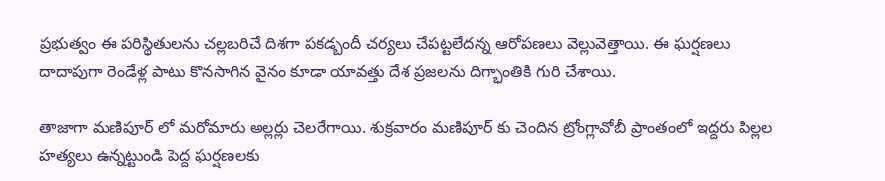ప్రభుత్వం ఈ పరిస్థితులను చల్లబరిచే దిశగా పకడ్బందీ చర్యలు చేపట్టలేదన్న ఆరోపణలు వెల్లువెత్తాయి. ఈ ఘర్షణలు దాదాపుగా రెండేళ్ల పాటు కొనసాగిన వైనం కూడా యావత్తు దేశ ప్రజలను దిగ్భాంతికి గురి చేశాయి.

తాజాగా మణిపూర్ లో మరోమారు అల్లర్లు చెలరేగాయి. శుక్రవారం మణిపూర్ కు చెందిన ట్రోంగ్లావోబీ ప్రాంతంలో ఇద్దరు పిల్లల హత్యలు ఉన్నట్టుండి పెద్ద ఘర్షణలకు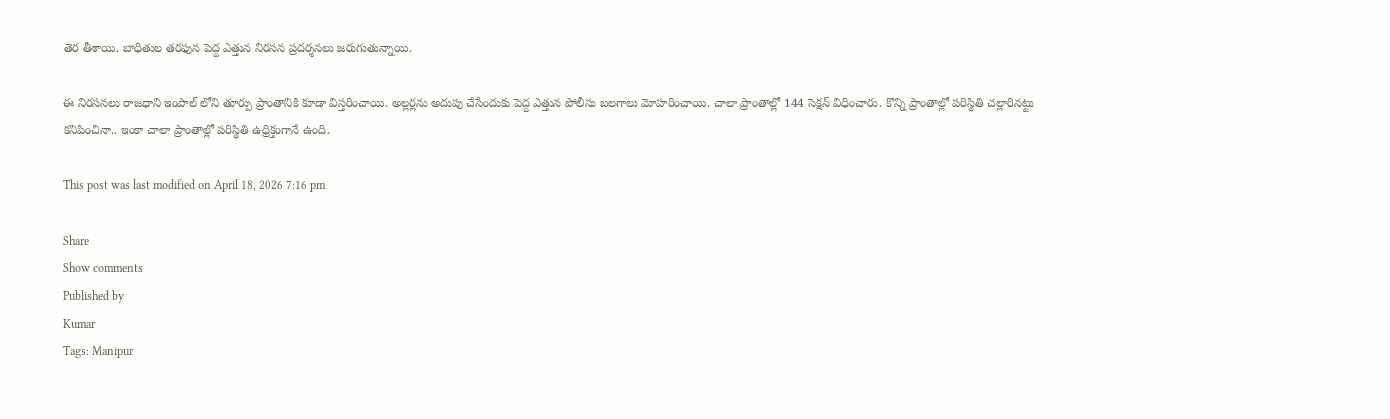తెర తీశాయి. బాధితుల తరఫున పెద్ద ఎత్తున నిరసన ప్రదర్శనలు జరుగుతున్నాయి.

ఈ నిరసనలు రాజధాని ఇంపాల్ లోని తూర్పు ప్రాంతానికి కూడా విస్తరించాయి. అల్లర్లను అదుపు చేసేందుకు పెద్ద ఎత్తున పోలీసు బలగాలు మోహరించాయి. చాలా ప్రాంతాల్లో 144 సెక్షన్ విధించారు. కొన్ని ప్రాంతాల్లో పరిస్థితి చల్లారినట్టు కనిపించినా.. ఇంకా చాలా ప్రాంతాల్లో పరిస్థితి ఉధ్రిక్తంగానే ఉంది.

This post was last modified on April 18, 2026 7:16 pm

Share
Show comments
Published by
Kumar
Tags: Manipur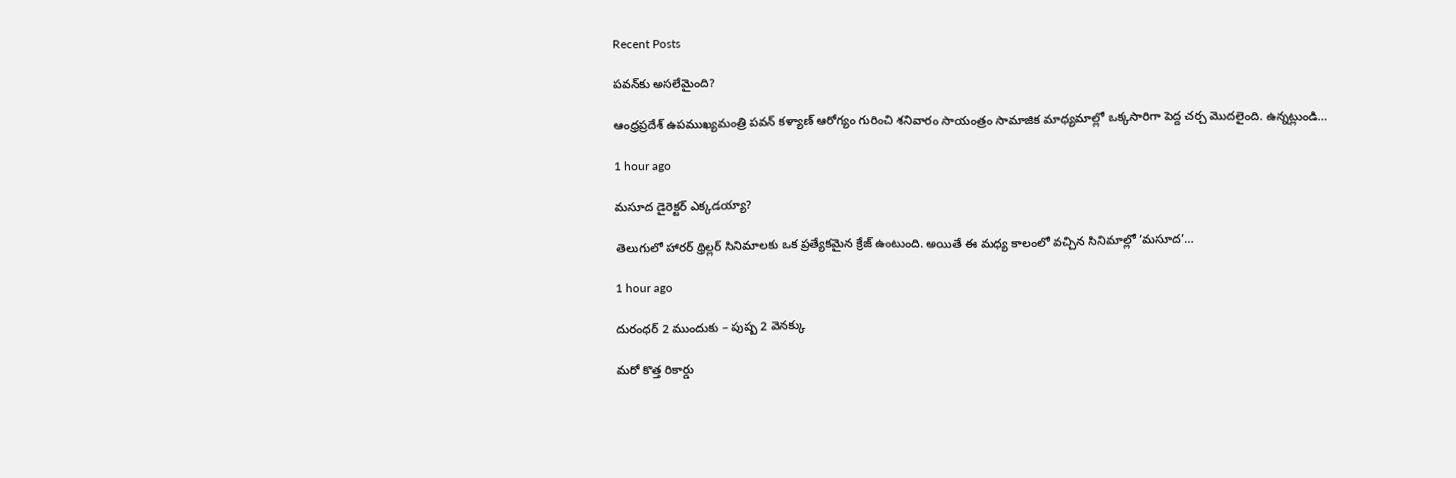Recent Posts

ప‌వ‌న్‌కు అస‌లేమైంది?

ఆంధ్ర‌ప్ర‌దేశ్ ఉప‌ముఖ్య‌మంత్రి ప‌వ‌న్ క‌ళ్యాణ్ ఆరోగ్యం గురించి శ‌నివారం సాయంత్రం సామాజిక మాధ్య‌మాల్లో ఒక్క‌సారిగా పెద్ద చ‌ర్చ మొద‌లైంది. ఉన్న‌ట్లుండి…

1 hour ago

మసూద డైరెక్టర్ ఎక్కడయ్యా?

తెలుగులో హారర్ థ్రిల్లర్ సినిమాలకు ఒక ప్రత్యేకమైన క్రేజ్ ఉంటుంది. అయితే ఈ మధ్య కాలంలో వచ్చిన సినిమాల్లో ‘మసూద’…

1 hour ago

దురంధర్ 2 ముందుకు – పుష్ప 2 వెనక్కు

మరో కొత్త రికార్డు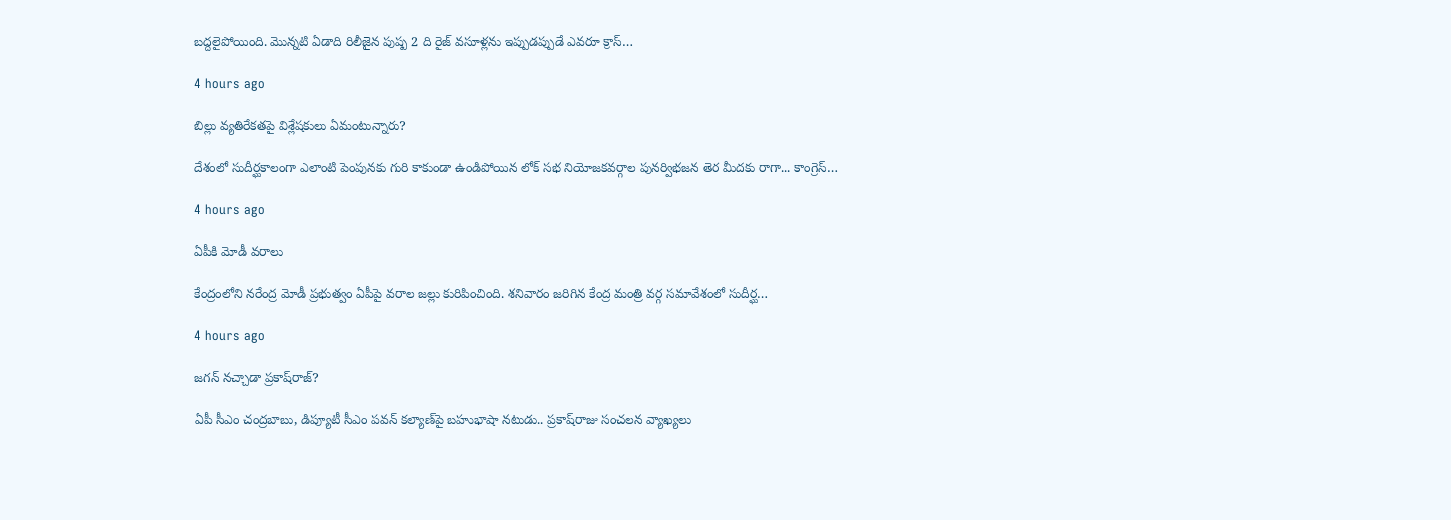బద్దలైపోయింది. మొన్నటి ఏడాది రిలీజైన పుష్ప 2 ది రైజ్ వసూళ్లను ఇప్పుడప్పుడే ఎవరూ క్రాస్…

4 hours ago

బిల్లు వ్యతిరేకతపై విశ్లేషకులు ఏమంటున్నారు?

దేశంలో సుదీర్ఘకాలంగా ఎలాంటి పెంపునకు గురి కాకుండా ఉండిపోయిన లోక్ సభ నియోజకవర్గాల పునర్విభజన తెర మీదకు రాగా... కాంగ్రెస్…

4 hours ago

ఏపీకి మోడీ వ‌రాలు

కేంద్రంలోని న‌రేంద్ర మోడీ ప్ర‌భుత్వం ఏపీపై వ‌రాల జ‌ల్లు కురిపించింది. శ‌నివారం జ‌రిగిన కేంద్ర మంత్రి వ‌ర్గ స‌మావేశంలో సుదీర్ఘ…

4 hours ago

జ‌గ‌న్ న‌చ్చాడా ప్ర‌కాష్‌రాజ్?

ఏపీ సీఎం చంద్ర‌బాబు, డిప్యూటీ సీఎం ప‌వ‌న్ క‌ల్యాణ్‌పై బ‌హుభాషా న‌టుడు.. ప్ర‌కాష్‌రాజు సంచ‌ల‌న వ్యాఖ్య‌లు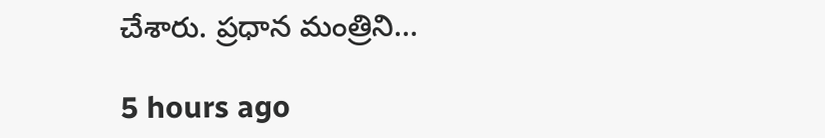చేశారు. ప్ర‌ధాన మంత్రిని…

5 hours ago